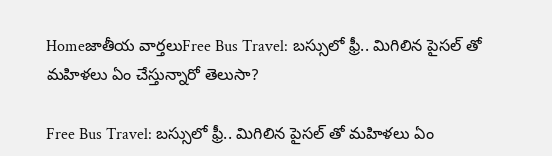Homeజాతీయ వార్తలుFree Bus Travel: బస్సులో ఫ్రీ.. మిగిలిన పైసల్ తో మహిళలు ఏం చేస్తున్నారో తెలుసా?

Free Bus Travel: బస్సులో ఫ్రీ.. మిగిలిన పైసల్ తో మహిళలు ఏం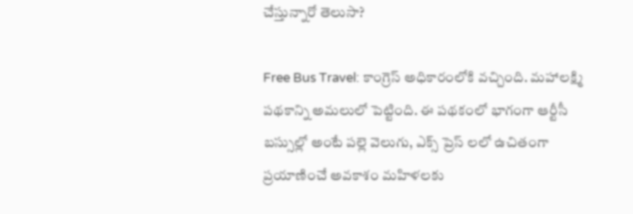చేస్తున్నారో తెలుసా?

Free Bus Travel: కాంగ్రెస్ అధికారంలోకి వచ్చింది. మహాలక్ష్మి పథకాన్ని అమలులో పెట్టింది. ఈ పథకంలో భాగంగా ఆర్టీసీ బస్సుల్లో అంటే పల్లె వెలుగు, ఎక్స్ ప్రెస్ లలో ఉచితంగా ప్రయాణించే అవకాశం మహిళలకు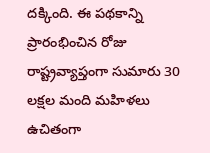దక్కింది. ఈ పథకాన్ని ప్రారంభించిన రోజు రాష్ట్రవ్యాప్తంగా సుమారు 30 లక్షల మంది మహిళలు ఉచితంగా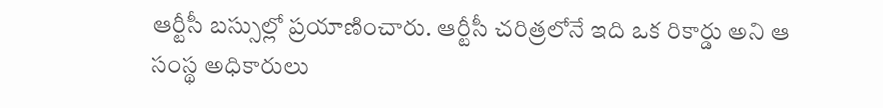ఆర్టీసీ బస్సుల్లో ప్రయాణించారు. ఆర్టీసీ చరిత్రలోనే ఇది ఒక రికార్డు అని ఆ సంస్థ అధికారులు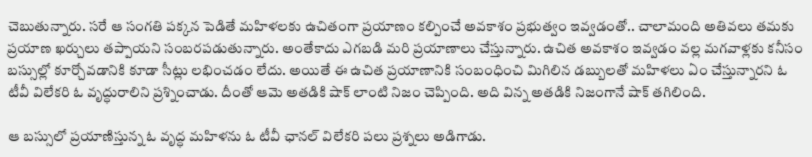చెబుతున్నారు. సరే ఆ సంగతి పక్కన పెడితే మహిళలకు ఉచితంగా ప్రయాణం కల్పించే అవకాశం ప్రభుత్వం ఇవ్వడంతో.. చాలామంది అతివలు తమకు ప్రయాణ ఖర్చులు తప్పాయని సంబరపడుతున్నారు. అంతేకాదు ఎగబడి మరి ప్రయాణాలు చేస్తున్నారు. ఉచిత అవకాశం ఇవ్వడం వల్ల మగవాళ్లకు కనీసం బస్సుల్లో కూర్చోవడానికి కూడా సీట్లు లభించడం లేదు. అయితే ఈ ఉచిత ప్రయాణానికి సంబంధించి మిగిలిన డబ్బులతో మహిళలు ఏం చేస్తున్నారని ఓ టీవీ విలేకరి ఓ వృద్ధురాలిని ప్రశ్నించాడు. దీంతో ఆమె అతడికి షాక్ లాంటి నిజం చెప్పింది. అది విన్న అతడికి నిజంగానే షాక్ తగిలింది.

ఆ బస్సులో ప్రయాణిస్తున్న ఓ వృద్ధ మహిళను ఓ టీవీ ఛానల్ విలేకరి పలు ప్రశ్నలు అడిగాడు.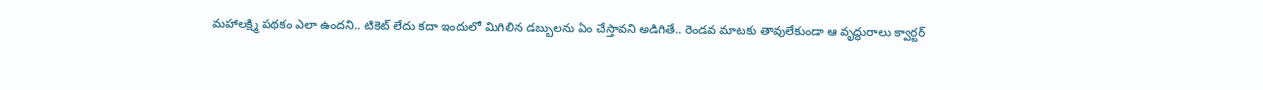మహాలక్ష్మి పథకం ఎలా ఉందని.. టికెట్ లేదు కదా ఇందులో మిగిలిన డబ్బులను ఏం చేస్తావని అడిగితే.. రెండవ మాటకు తావులేకుండా ఆ వృద్ధురాలు క్వార్టర్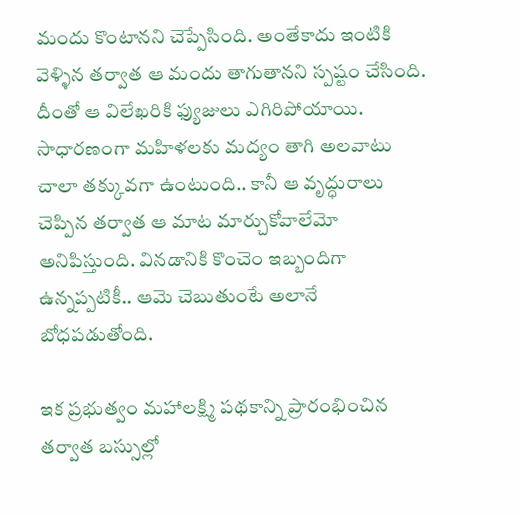మందు కొంటానని చెప్పేసింది. అంతేకాదు ఇంటికి వెళ్ళిన తర్వాత ఆ మందు తాగుతానని స్పష్టం చేసింది. దీంతో ఆ విలేఖరికి ఫ్యుజులు ఎగిరిపోయాయి. సాధారణంగా మహిళలకు మద్యం తాగి అలవాటు చాలా తక్కువగా ఉంటుంది.. కానీ ఆ వృద్ధురాలు చెప్పిన తర్వాత ఆ మాట మార్చుకోవాలేమో అనిపిస్తుంది. వినడానికి కొంచెం ఇబ్బందిగా ఉన్నప్పటికీ.. ఆమె చెబుతుంటే అలానే బోధపడుతోంది.

ఇక ప్రభుత్వం మహాలక్ష్మి పథకాన్ని ప్రారంభించిన తర్వాత బస్సుల్లో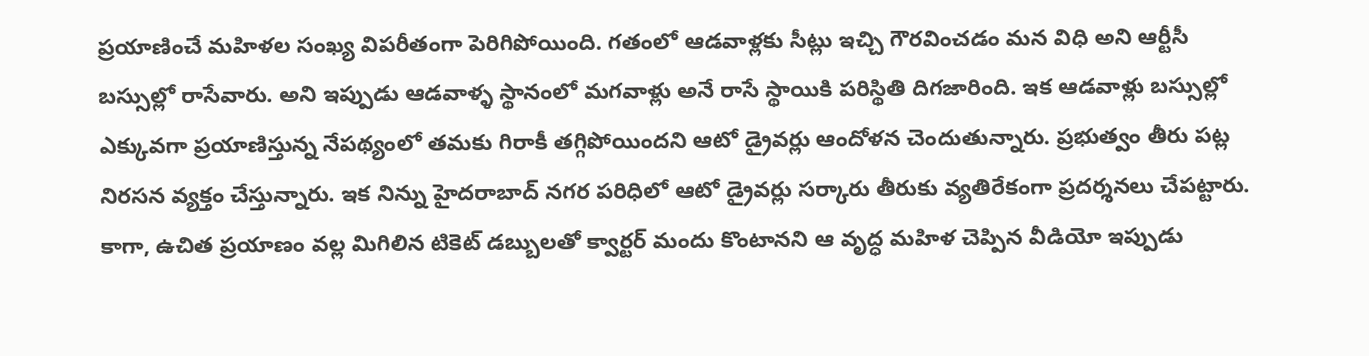ప్రయాణించే మహిళల సంఖ్య విపరీతంగా పెరిగిపోయింది. గతంలో ఆడవాళ్లకు సీట్లు ఇచ్చి గౌరవించడం మన విధి అని ఆర్టీసీ బస్సుల్లో రాసేవారు. అని ఇప్పుడు ఆడవాళ్ళ స్థానంలో మగవాళ్లు అనే రాసే స్థాయికి పరిస్థితి దిగజారింది. ఇక ఆడవాళ్లు బస్సుల్లో ఎక్కువగా ప్రయాణిస్తున్న నేపథ్యంలో తమకు గిరాకీ తగ్గిపోయిందని ఆటో డ్రైవర్లు ఆందోళన చెందుతున్నారు. ప్రభుత్వం తీరు పట్ల నిరసన వ్యక్తం చేస్తున్నారు. ఇక నిన్ను హైదరాబాద్ నగర పరిధిలో ఆటో డ్రైవర్లు సర్కారు తీరుకు వ్యతిరేకంగా ప్రదర్శనలు చేపట్టారు. కాగా, ఉచిత ప్రయాణం వల్ల మిగిలిన టికెట్ డబ్బులతో క్వార్టర్ మందు కొంటానని ఆ వృద్ధ మహిళ చెప్పిన వీడియో ఇప్పుడు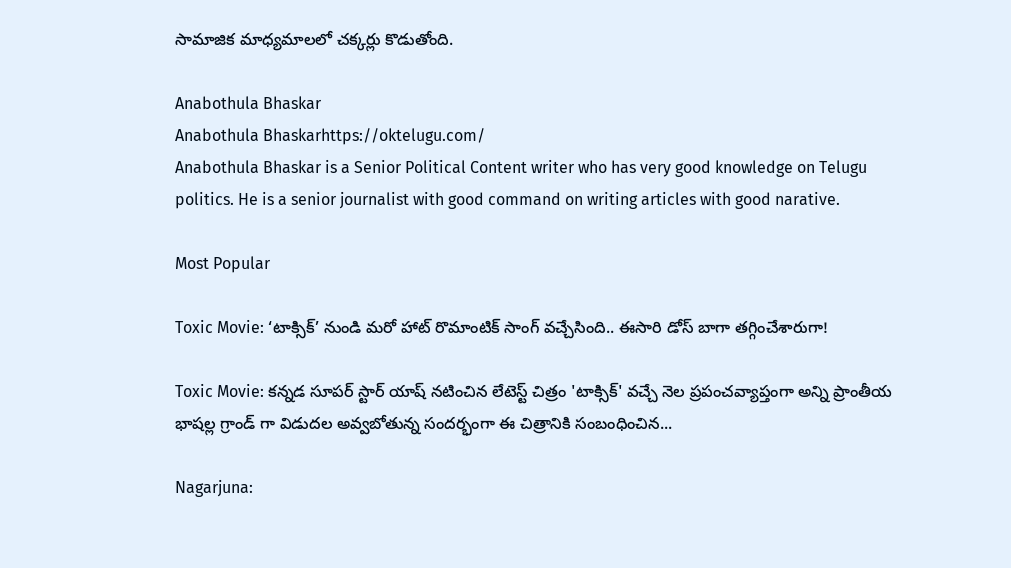సామాజిక మాధ్యమాలలో చక్కర్లు కొడుతోంది.

Anabothula Bhaskar
Anabothula Bhaskarhttps://oktelugu.com/
Anabothula Bhaskar is a Senior Political Content writer who has very good knowledge on Telugu politics. He is a senior journalist with good command on writing articles with good narative.

Most Popular

Toxic Movie: ‘టాక్సిక్’ నుండి మరో హాట్ రొమాంటిక్ సాంగ్ వచ్చేసింది.. ఈసారి డోస్ బాగా తగ్గించేశారుగా!

Toxic Movie: కన్నడ సూపర్ స్టార్ యాష్ నటించిన లేటెస్ట్ చిత్రం 'టాక్సిక్' వచ్చే నెల ప్రపంచవ్యాప్తంగా అన్ని ప్రాంతీయ భాషల్ల గ్రాండ్ గా విడుదల అవ్వబోతున్న సందర్భంగా ఈ చిత్రానికి సంబంధించిన...

Nagarjuna: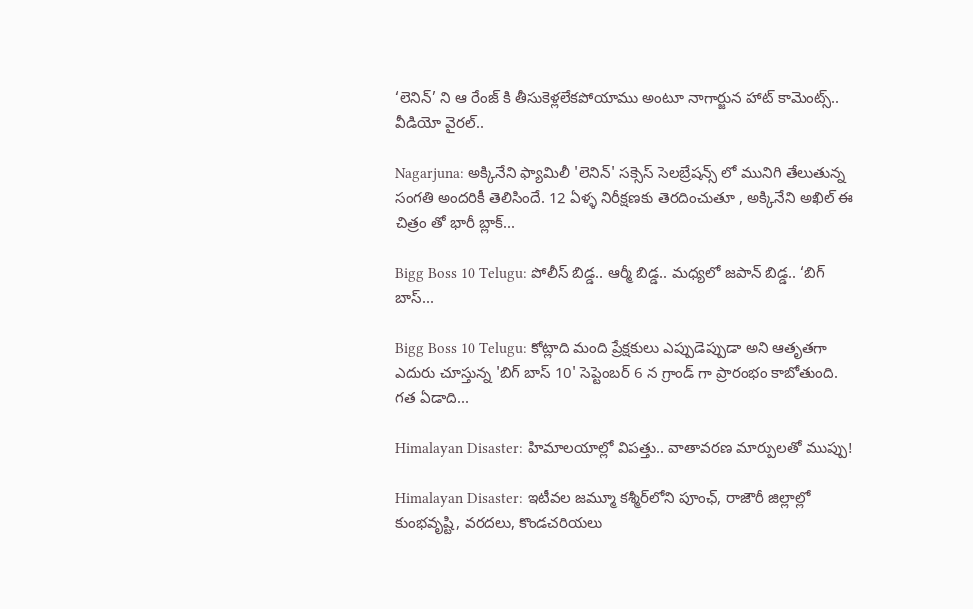‘లెనిన్’ ని ఆ రేంజ్ కి తీసుకెళ్లలేకపోయాము అంటూ నాగార్జున హాట్ కామెంట్స్.. వీడియో వైరల్..

Nagarjuna: అక్కినేని ఫ్యామిలీ 'లెనిన్' సక్సెస్ సెలబ్రేషన్స్ లో మునిగి తేలుతున్న సంగతి అందరికీ తెలిసిందే. 12 ఏళ్ళ నిరీక్షణకు తెరదించుతూ , అక్కినేని అఖిల్ ఈ చిత్రం తో భారీ బ్లాక్...

Bigg Boss 10 Telugu: పోలీస్ బిడ్డ.. ఆర్మీ బిడ్డ.. మధ్యలో జపాన్ బిడ్డ.. ‘బిగ్ బాస్...

Bigg Boss 10 Telugu: కోట్లాది మంది ప్రేక్షకులు ఎప్పుడెప్పుడా అని ఆతృతగా ఎదురు చూస్తున్న 'బిగ్ బాస్ 10' సెప్టెంబర్ 6 న గ్రాండ్ గా ప్రారంభం కాబోతుంది. గత ఏడాది...

Himalayan Disaster: హిమాలయాల్లో విపత్తు.. వాతావరణ మార్పులతో ముప్పు!

Himalayan Disaster: ఇటీవల జమ్మూ కశ్మీర్‌లోని పూంఛ్, రాజౌరీ జిల్లాల్లో కుంభవృష్టి, వరదలు, కొండచరియలు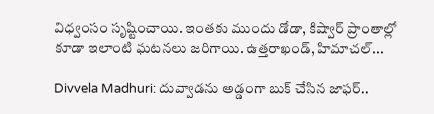విధ్వంసం సృష్టించాయి. ఇంతకు ముందు డోడా, కిష్వార్‌ ప్రాంతాల్లో కూడా ఇలాంటి ఘటనలు జరిగాయి. ఉత్తరాఖండ్, హిమాచల్‌...

Divvela Madhuri: దువ్వాడను అడ్డంగా బుక్ చేసిన జాఫర్..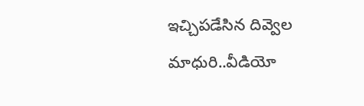ఇచ్చిపడేసిన దివ్వెల మాధురి..వీడియో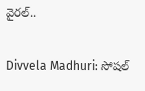వైరల్..

Divvela Madhuri: సోషల్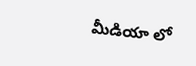మీడియా లో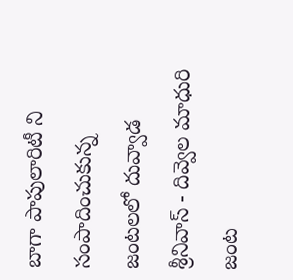బాగా పాపులారిటీ ని సంపాదించుకున్న జంటలలో దువ్వాడ శ్రీనివాస్ - దివ్వెల మాధురి జంట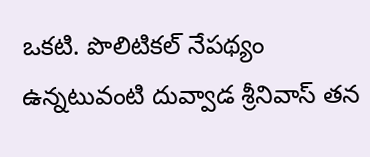ఒకటి. పొలిటికల్ నేపథ్యం ఉన్నటువంటి దువ్వాడ శ్రీనివాస్ తన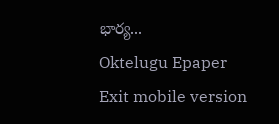భార్య...
Oktelugu Epaper
Exit mobile version